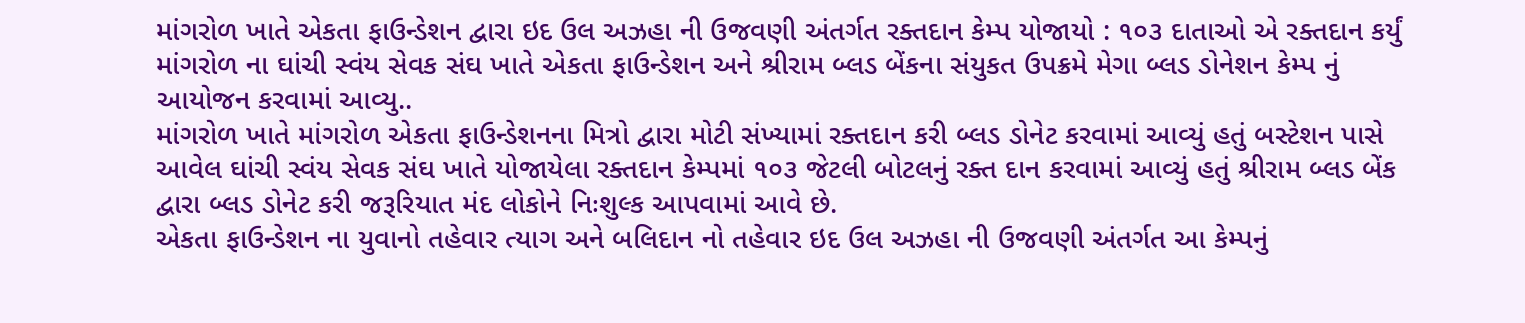માંગરોળ ખાતે એકતા ફાઉન્ડેશન દ્વારા ઇદ ઉલ અઝહા ની ઉજવણી અંતર્ગત રક્તદાન કેમ્પ યોજાયો : ૧૦૩ દાતાઓ એ રક્તદાન કર્યું
માંગરોળ ના ઘાંચી સ્વંય સેવક સંઘ ખાતે એકતા ફાઉન્ડેશન અને શ્રીરામ બ્લડ બેંકના સંયુકત ઉપક્રમે મેગા બ્લડ ડોનેશન કેમ્પ નું આયોજન કરવામાં આવ્યુ..
માંગરોળ ખાતે માંગરોળ એકતા ફાઉન્ડેશનના મિત્રો દ્વારા મોટી સંખ્યામાં રક્તદાન કરી બ્લડ ડોનેટ કરવામાં આવ્યું હતું બસ્ટેશન પાસે આવેલ ઘાંચી સ્વંય સેવક સંઘ ખાતે યોજાયેલા રક્તદાન કેમ્પમાં ૧૦૩ જેટલી બોટલનું રક્ત દાન કરવામાં આવ્યું હતું શ્રીરામ બ્લડ બેંક દ્વારા બ્લડ ડોનેટ કરી જરૂરિયાત મંદ લોકોને નિઃશુલ્ક આપવામાં આવે છે.
એકતા ફાઉન્ડેશન ના યુવાનો તહેવાર ત્યાગ અને બલિદાન નો તહેવાર ઇદ ઉલ અઝહા ની ઉજવણી અંતર્ગત આ કેમ્પનું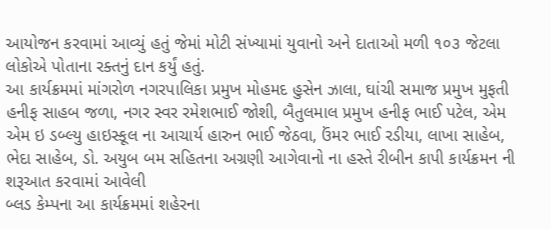આયોજન કરવામાં આવ્યું હતું જેમાં મોટી સંખ્યામાં યુવાનો અને દાતાઓ મળી ૧૦૩ જેટલા લોકોએ પોતાના રક્તનું દાન કર્યું હતું.
આ કાર્યક્રમમાં માંગરોળ નગરપાલિકા પ્રમુખ મોહમદ હુસેન ઝાલા, ઘાંચી સમાજ પ્રમુખ મુફતી હનીફ સાહબ જળા, નગર સ્વર રમેશભાઈ જોશી, બૈતુલમાલ પ્રમુખ હનીફ ભાઈ પટેલ, એમ એમ ઇ ડબ્લ્યુ હાઇસ્કૂલ ના આચાર્ય હારુન ભાઈ જેઠવા, ઉંમર ભાઈ રડીયા, લાખા સાહેબ, ભેદા સાહેબ, ડો. અયુબ બમ સહિતના અગ્રણી આગેવાનો ના હસ્તે રીબીન કાપી કાર્યક્રમન ની શરૂઆત કરવામાં આવેલી
બ્લડ કેમ્પના આ કાર્યક્રમમાં શહેરના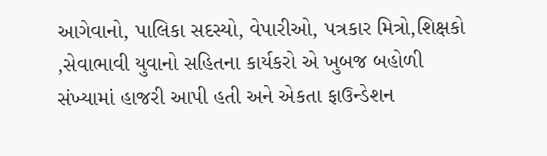આગેવાનો, પાલિકા સદસ્યો, વેપારીઓ, પત્રકાર મિત્રો,શિક્ષકો ,સેવાભાવી યુવાનો સહિતના કાર્યકરો એ ખુબજ બહોળી સંખ્યામાં હાજરી આપી હતી અને એકતા ફાઉન્ડેશન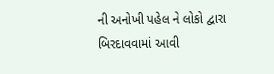ની અનોખી પહેલ ને લોકો દ્વારા બિરદાવવામાં આવી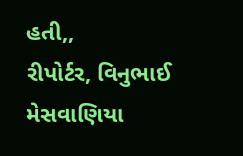હતી,,
રીપોર્ટર, વિનુભાઈ મેસવાણિયા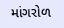માંગરોળ